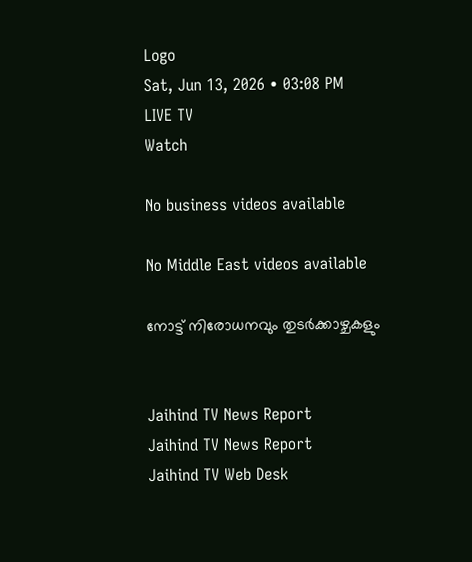Logo
Sat, Jun 13, 2026 • 03:08 PM
LIVE TV
Watch

No business videos available

No Middle East videos available

നോട്ട് നിരോധനവും തുടര്‍ക്കാഴ്ചകളും


Jaihind TV News Report
Jaihind TV News Report
Jaihind TV Web Desk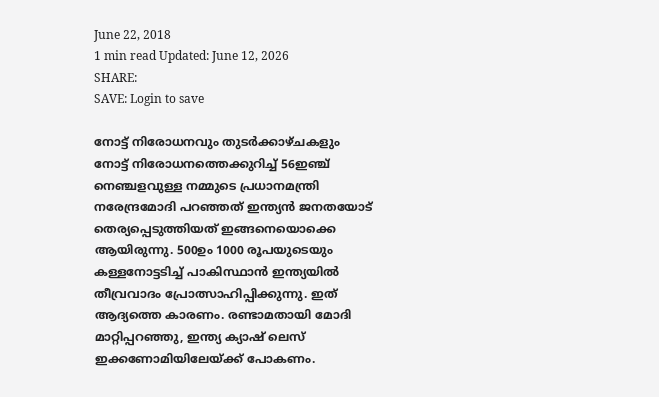June 22, 2018
1 min read Updated: June 12, 2026
SHARE:
SAVE: Login to save

നോട്ട് നിരോധനവും തുടര്‍ക്കാഴ്ചകളും
നോട്ട് നിരോധനത്തെക്കുറിച്ച് 56ഇഞ്ച് നെഞ്ചളവുള്ള നമ്മുടെ പ്രധാനമന്ത്രി നരേന്ദ്രമോദി പറഞ്ഞത് ഇന്ത്യന്‍ ജനതയോട് തെര്യപ്പെടുത്തിയത് ഇങ്ങനെയൊക്കെ ആയിരുന്നു. 500ഉം 1000 രൂപയുടെയും കള്ളനോട്ടടിച്ച് പാകിസ്ഥാന്‍ ഇന്ത്യയില്‍ തീവ്രവാദം പ്രോത്സാഹിപ്പിക്കുന്നു. ഇത് ആദ്യത്തെ കാരണം. രണ്ടാമതായി മോദി മാറ്റിപ്പറഞ്ഞു, ഇന്ത്യ ക്യാഷ് ലെസ് ഇക്കണോമിയിലേയ്ക്ക് പോകണം.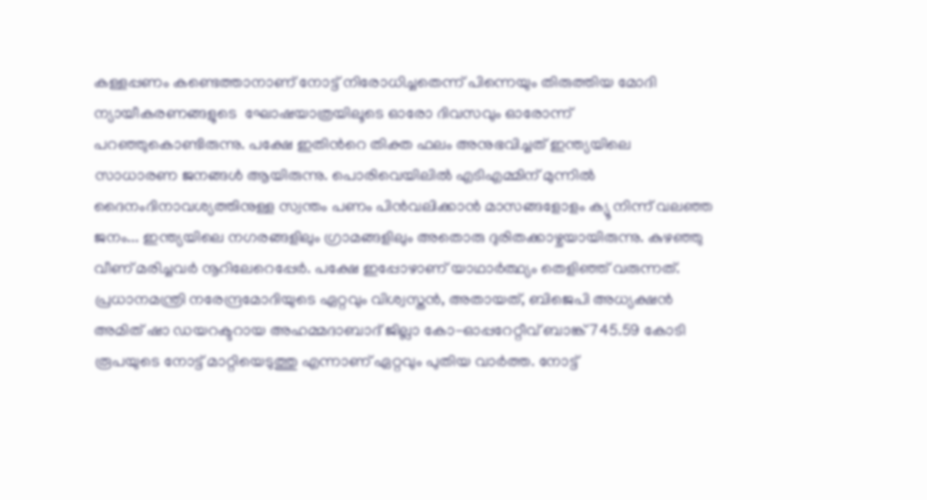കള്ളപ്പണം കണ്ടെത്താനാണ് നോട്ട് നിരോധിച്ചതെന്ന് പിന്നെയും തിരുത്തിയ മോദി ന്യായീകരണങ്ങളുടെ  ഘോഷയാത്രയിലൂടെ ഓരോ ദിവസവും ഓരോന്ന് പറഞ്ഞുകൊണ്ടിരുന്നു. പക്ഷേ ഇതിന്‍റെ തിക്ത ഫലം അനുഭവിച്ചത് ഇന്ത്യയിലെ സാധാരണ ജനങ്ങള്‍ ആയിരുന്നു. പൊരിവെയിലില്‍ എടിഎമ്മിന് മുന്നില്‍ ദൈനംദിനാവശ്യത്തിനുള്ള സ്വന്തം പണം പിന്‍വലിക്കാന്‍ മാസങ്ങളോളം ക്യൂ നിന്ന് വലഞ്ഞ ജനം... ഇന്ത്യയിലെ നഗരങ്ങളിലും ഗ്രാമങ്ങളിലും അതൊരു ദുരിതക്കാഴ്ചയായിരുന്നു. കുഴഞ്ഞു വീണ് മരിച്ചവര്‍ നൂറിലേറെപ്പേര്‍. പക്ഷേ ഇപ്പോഴാണ് യാഥാര്‍ത്ഥ്യം തെളിഞ്ഞ് വരുന്നത്. പ്രധാനമന്ത്രി നരേന്ദ്രമോദിയുടെ ഏറ്റവും വിശ്വസ്തന്‍, അതായത്, ബിജെപി അധ്യക്ഷന്‍ അമിത് ഷാ ഡയറക്ടറായ അഹമ്മദാബാദ് ജില്ലാ കോ-ഓപ്പറേറ്റീവ് ബാങ്ക് 745.59 കോടി രൂപയുടെ നോട്ട് മാറ്റിയെടുത്തു എന്നാണ് ഏറ്റവും പുതിയ വാര്‍ത്ത. നോട്ട്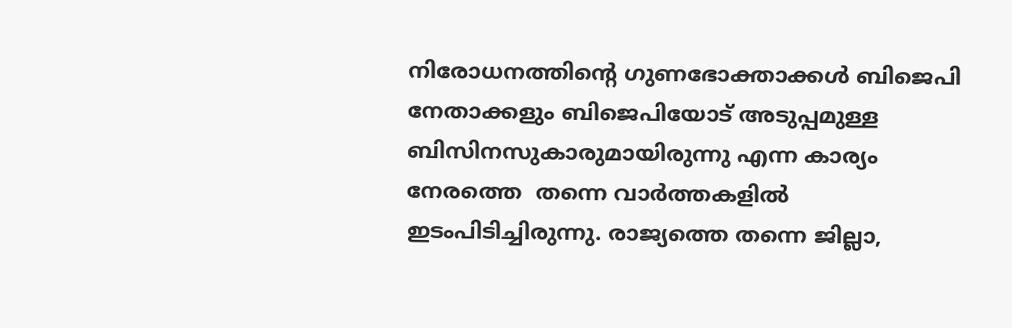നിരോധനത്തിന്‍റെ ഗുണഭോക്താക്കള്‍ ബിജെപി നേതാക്കളും ബിജെപിയോട് അടുപ്പമുള്ള ബിസിനസുകാരുമായിരുന്നു എന്ന കാര്യം നേരത്തെ  തന്നെ വാര്‍ത്തകളില്‍ ഇടംപിടിച്ചിരുന്നു. രാജ്യത്തെ തന്നെ ജില്ലാ,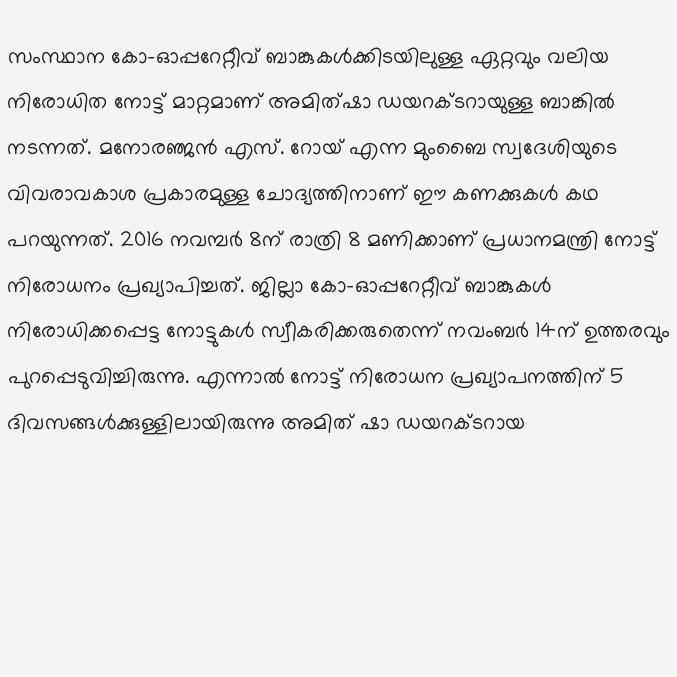സംസ്ഥാന കോ-ഓപ്പറേറ്റീവ് ബാങ്കുകള്‍ക്കിടയിലുള്ള ഏറ്റവും വലിയ നിരോധിത നോട്ട് മാറ്റമാണ് അമിത്ഷാ ഡയറക്ടറായുള്ള ബാങ്കില്‍ നടന്നത്. മനോരഞ്ജന്‍ എസ്. റോയ് എന്ന മുംബൈ സ്വദേശിയുടെ വിവരാവകാശ പ്രകാരമുള്ള ചോദ്യത്തിനാണ് ഈ കണക്കുകള്‍ കഥ പറയുന്നത്. 2016 നവമ്പര്‍ 8ന് രാത്രി 8 മണിക്കാണ് പ്രധാനമന്ത്രി നോട്ട് നിരോധനം പ്രഖ്യാപിച്ചത്. ജില്ലാ കോ-ഓപ്പറേറ്റീവ് ബാങ്കുകള്‍ നിരോധിക്കപ്പെട്ട നോട്ടുകള്‍ സ്വീകരിക്കരുതെന്ന് നവംബര്‍ 14ന് ഉത്തരവും പുറപ്പെടുവിച്ചിരുന്നു. എന്നാല്‍ നോട്ട് നിരോധന പ്രഖ്യാപനത്തിന് 5 ദിവസങ്ങള്‍ക്കുള്ളിലായിരുന്നു അമിത് ഷാ ഡയറക്ടറായ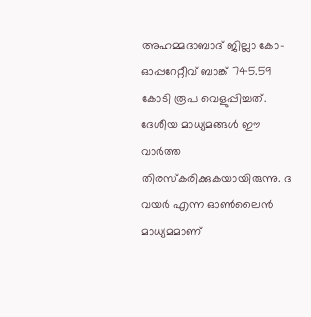അഹമ്മദാബാദ് ജില്ലാ കോ-ഓപ്പറേറ്റീവ് ബാങ്ക് 745.59 കോടി രൂപ വെളുപ്പിച്ചത്. ദേശീയ മാധ്യമങ്ങള്‍ ഈ വാര്‍ത്ത തിരസ്കരിക്കുകയായിരുന്നു. ദ വയര്‍ എന്ന ഓണ്‍ലൈന്‍ മാധ്യമമാണ്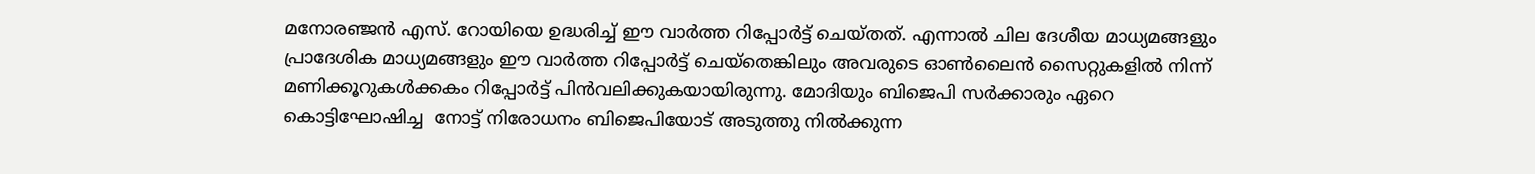മനോരഞ്ജന്‍ എസ്. റോയിയെ ഉദ്ധരിച്ച് ഈ വാര്‍ത്ത റിപ്പോര്‍ട്ട് ചെയ്തത്. എന്നാല്‍ ചില ദേശീയ മാധ്യമങ്ങളും പ്രാദേശിക മാധ്യമങ്ങളും ഈ വാര്‍ത്ത റിപ്പോര്‍ട്ട് ചെയ്തെങ്കിലും അവരുടെ ഓണ്‍ലൈന്‍ സൈറ്റുകളില്‍ നിന്ന് മണിക്കൂറുകള്‍ക്കകം റിപ്പോര്‍ട്ട് പിന്‍വലിക്കുകയായിരുന്നു. മോദിയും ബിജെപി സര്‍ക്കാരും ഏറെ കൊട്ടിഘോഷിച്ച  നോട്ട് നിരോധനം ബിജെപിയോട് അടുത്തു നില്‍ക്കുന്ന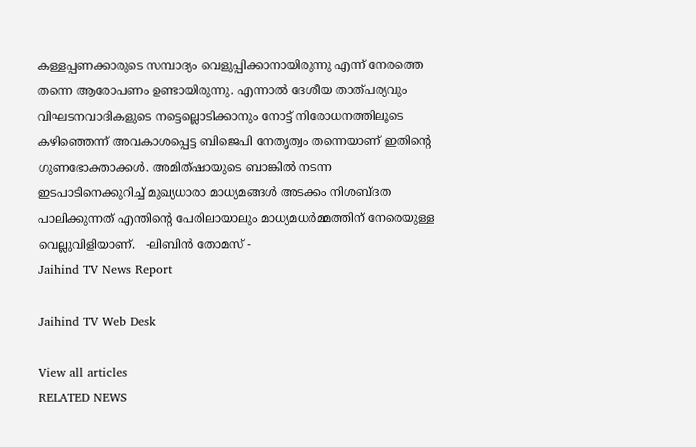കള്ളപ്പണക്കാരുടെ സമ്പാദ്യം വെളുപ്പിക്കാനായിരുന്നു എന്ന് നേരത്തെ തന്നെ ആരോപണം ഉണ്ടായിരുന്നു. എന്നാല്‍ ദേശീയ താത്പര്യവും വിഘടനവാദികളുടെ നട്ടെല്ലൊടിക്കാനും നോട്ട് നിരോധനത്തിലൂടെ കഴിഞ്ഞെന്ന് അവകാശപ്പെട്ട ബിജെപി നേതൃത്വം തന്നെയാണ് ഇതിന്‍റെ ഗുണഭോക്താക്കള്‍. അമിത്ഷായുടെ ബാങ്കില്‍ നടന്ന ഇടപാടിനെക്കുറിച്ച് മുഖ്യധാരാ മാധ്യമങ്ങള്‍ അടക്കം നിശബ്ദത പാലിക്കുന്നത് എന്തിന്‍റെ പേരിലായാലും മാധ്യമധര്‍മ്മത്തിന് നേരെയുള്ള വെല്ലുവിളിയാണ്.   -ലിബിന്‍ തോമസ് -
Jaihind TV News Report

Jaihind TV Web Desk

View all articles
RELATED NEWS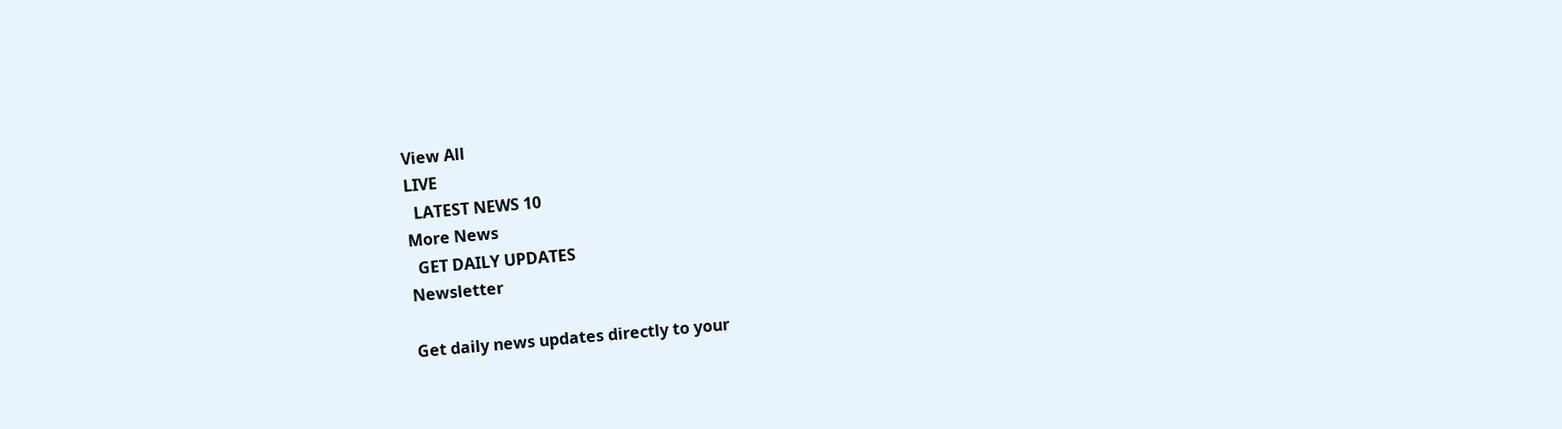View All
LIVE
  LATEST NEWS 10
More News
  GET DAILY UPDATES
Newsletter

Get daily news updates directly to your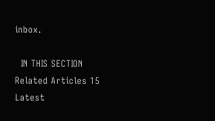inbox.

  IN THIS SECTION
Related Articles 15
Latest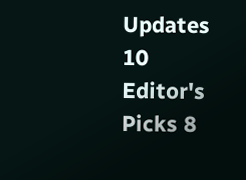Updates 10
Editor's Picks 8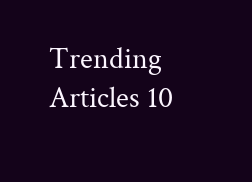Trending Articles 10